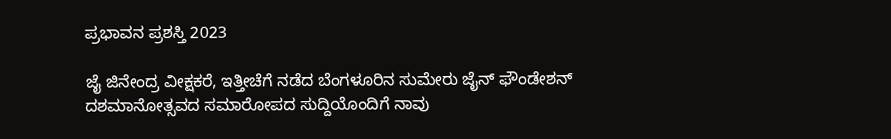ಪ್ರಭಾವನ ಪ್ರಶಸ್ತಿ 2023

ಜೈ ಜಿನೇಂದ್ರ ವೀಕ್ಷಕರೆ, ಇತ್ತೀಚೆಗೆ ನಡೆದ ಬೆಂಗಳೂರಿನ ಸುಮೇರು ಜೈನ್ ಫೌಂಡೇಶನ್ ದಶಮಾನೋತ್ಸವದ ಸಮಾರೋಪದ ಸುದ್ದಿಯೊಂದಿಗೆ ನಾವು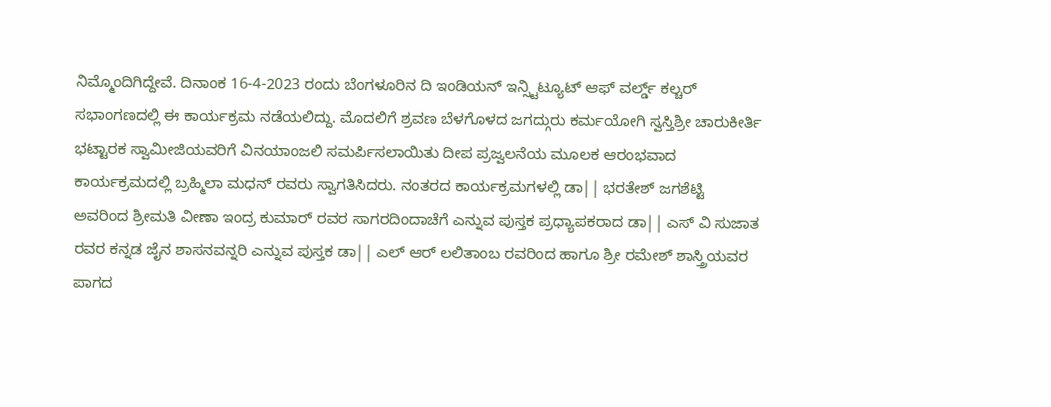ನಿಮ್ಮೊಂದಿಗಿದ್ದೇವೆ. ದಿನಾಂಕ 16-4-2023 ರಂದು ಬೆಂಗಳೂರಿನ ದಿ ಇಂಡಿಯನ್ ಇನ್ಸ್ಟಿಟ್ಯೂಟ್ ಆಫ್ ವರ್ಲ್ಡ್ ಕಲ್ಚರ್ ಸಭಾಂಗಣದಲ್ಲಿ ಈ ಕಾರ್ಯಕ್ರಮ ನಡೆಯಲಿದ್ದು. ಮೊದಲಿಗೆ ಶ್ರವಣ ಬೆಳಗೊಳದ ಜಗದ್ಗುರು ಕರ್ಮಯೋಗಿ ಸ್ವಸ್ತಿಶ್ರೀ ಚಾರುಕೀರ್ತಿ ಭಟ್ಟಾರಕ ಸ್ವಾಮೀಜಿಯವರಿಗೆ ವಿನಯಾಂಜಲಿ ಸಮರ್ಪಿಸಲಾಯಿತು ದೀಪ ಪ್ರಜ್ವಲನೆಯ ಮೂಲಕ ಆರಂಭವಾದ ಕಾರ್ಯಕ್ರಮದಲ್ಲಿ ಬ್ರಹ್ಮಿಲಾ ಮಧನ್ ರವರು ಸ್ವಾಗತಿಸಿದರು. ನಂತರದ ಕಾರ್ಯಕ್ರಮಗಳಲ್ಲಿ ಡಾ|| ಭರತೇಶ್ ಜಗಶೆಟ್ಟಿ ಅವರಿಂದ ಶ್ರೀಮತಿ ವೀಣಾ ಇಂದ್ರ ಕುಮಾರ್ ರವರ ಸಾಗರದಿಂದಾಚೆಗೆ ಎನ್ನುವ ಪುಸ್ತಕ ಪ್ರಧ್ಯಾಪಕರಾದ ಡಾ|| ಎಸ್ ವಿ ಸುಜಾತ ರವರ ಕನ್ನಡ ಜೈನ ಶಾಸನವನ್ನರಿ ಎನ್ನುವ ಪುಸ್ತಕ ಡಾ|| ಎಲ್ ಆರ್ ಲಲಿತಾಂಬ ರವರಿಂದ ಹಾಗೂ ಶ್ರೀ ರಮೇಶ್ ಶಾಸ್ತ್ರಿಯವರ ಪಾಗದ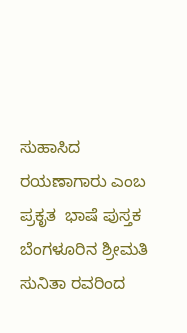ಸುಹಾಸಿದ ರಯಣಾಗಾರು ಎಂಬ ಪ್ರಕೃತ  ಭಾಷೆ ಪುಸ್ತಕ ಬೆಂಗಳೂರಿನ ಶ್ರೀಮತಿ ಸುನಿತಾ ರವರಿಂದ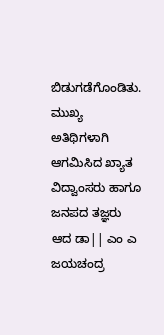ಬಿಡುಗಡೆಗೊಂಡಿತು. ಮುಖ್ಯ ಅತಿಥಿಗಳಾಗಿ ಆಗಮಿಸಿದ ಖ್ಯಾತ ವಿದ್ವಾಂಸರು ಹಾಗೂ ಜನಪದ ತಜ್ಞರು ಆದ ಡಾ|| ಎಂ ಎ ಜಯಚಂದ್ರ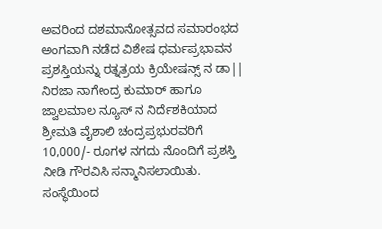ಅವರಿಂದ ದಶಮಾನೋತ್ಸವದ ಸಮಾರಂಭದ ಅಂಗವಾಗಿ ನಡೆದ ವಿಶೇಷ ಧರ್ಮಪ್ರಭಾವನ ಪ್ರಶಸ್ತಿಯನ್ನು ರತ್ನತ್ರಯ ಕ್ರಿಯೇಷನ್ಸ್ ನ ಡಾ|| ನಿರಜಾ ನಾಗೇಂದ್ರ ಕುಮಾರ್ ಹಾಗೂ ಜ್ವಾಲಮಾಲ ನ್ಯೂಸ್ ನ ನಿರ್ದೆಶಕಿಯಾದ ಶ್ರೀಮತಿ ವೈಶಾಲಿ ಚಂದ್ರಪ್ರಭುರವರಿಗೆ 10,000/- ರೂಗಳ ನಗದು ನೊಂದಿಗೆ ಪ್ರಶಸ್ತಿ ನೀಡಿ ಗೌರವಿಸಿ ಸನ್ಮಾನಿಸಲಾಯಿತು. ಸಂಸ್ಥೆಯಿಂದ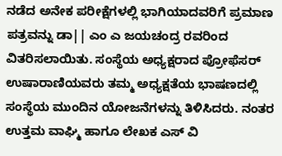ನಡೆದ ಅನೇಕ ಪರೀಕ್ಷೆಗಳಲ್ಲಿ ಭಾಗಿಯಾದವರಿಗೆ ಪ್ರಮಾಣ ಪತ್ರವನ್ನು ಡಾ|| ಎಂ ಎ ಜಯಚಂದ್ರ ರವರಿಂದ ವಿತರಿಸಲಾಯಿತು. ಸಂಸ್ಥೆಯ ಅಧ್ಯಕ್ಷರಾದ ಪ್ರೋಫೆಸರ್ ಉಷಾರಾಣಿಯವರು ತಮ್ಮ ಅಧ್ಯಕ್ಷತೆಯ ಭಾಷಣದಲ್ಲಿ ಸಂಸ್ಥೆಯ ಮುಂದಿನ ಯೋಜನೆಗಳನ್ನು ತಿಳಿಸಿದರು. ನಂತರ ಉತ್ತಮ ವಾಘ್ಮಿ ಹಾಗೂ ಲೇಖಕ ಎಸ್ ವಿ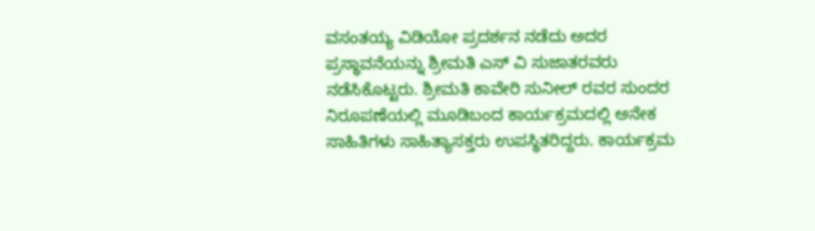ವಸಂತಯ್ಯ ವಿಡಿಯೋ ಪ್ರದರ್ಶನ ನಡೆದು ಅದರ ಪ್ರಸ್ಥಾವನೆಯನ್ನು ಶ್ರೀಮತಿ ಎಸ್ ವಿ ಸುಜಾತರವರು ನಡೆಸಿಕೊಟ್ಟರು. ಶ್ರೀಮತಿ ಕಾವೇರಿ ಸುನೀಲ್ ರವರ ಸುಂದರ ನಿರೂಪಣೆಯಲ್ಲಿ ಮೂಡಿಬಂದ ಕಾರ್ಯಕ್ರಮದಲ್ಲಿ ಅನೇಕ ಸಾಹಿತಿಗಳು ಸಾಹಿತ್ಯಾಸಕ್ತರು ಉಪಸ್ಥಿತರಿದ್ದರು. ಕಾರ್ಯಕ್ರಮ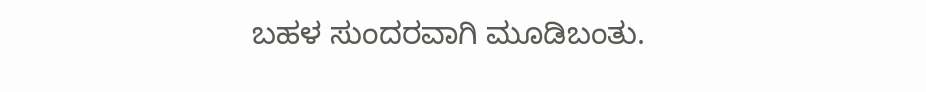ಬಹಳ ಸುಂದರವಾಗಿ ಮೂಡಿಬಂತು.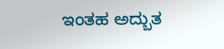ಇಂತಹ ಅದ್ಬುತ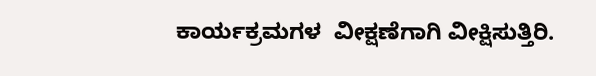ಕಾರ್ಯಕ್ರಮಗಳ  ವೀಕ್ಷಣೆಗಾಗಿ ವೀಕ್ಷಿಸುತ್ತಿರಿ.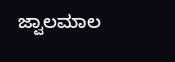ಜ್ವಾಲಮಾಲ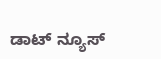ಡಾಟ್ ನ್ಯೂಸ್